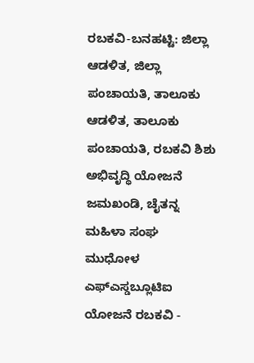ರಬಕವಿ-ಬನಹಟ್ಟಿ: ಜಿಲ್ಲಾ ಆಡಳಿತ, ಜಿಲ್ಲಾ ಪಂಚಾಯತಿ, ತಾಲೂಕು ಆಡಳಿತ, ತಾಲೂಕು ಪಂಚಾಯತಿ, ರಬಕವಿ ಶಿಶು ಅಭಿವೃದ್ಧಿ ಯೋಜನೆ ಜಮಖಂಡಿ, ಚೈತನ್ನ ಮಹಿಳಾ ಸಂಘ ಮುಧೋಳ ಎಫ್ಎಸ್ಡಬ್ಲೂಟಿಐ ಯೋಜನೆ ರಬಕವಿ -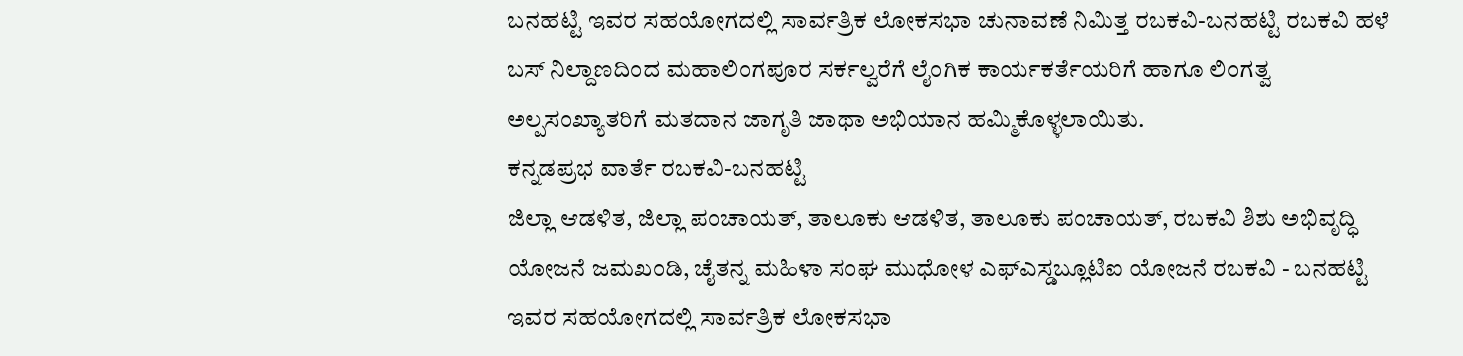ಬನಹಟ್ಟಿ ಇವರ ಸಹಯೋಗದಲ್ಲಿ ಸಾರ್ವತ್ರಿಕ ಲೋಕಸಭಾ ಚುನಾವಣೆ ನಿಮಿತ್ತ ರಬಕವಿ-ಬನಹಟ್ಟಿ ರಬಕವಿ ಹಳೆ ಬಸ್ ನಿಲ್ದಾಣದಿಂದ ಮಹಾಲಿಂಗಪೂರ ಸರ್ಕಲ್ವರೆಗೆ ಲೈಂಗಿಕ ಕಾರ್ಯಕರ್ತೆಯರಿಗೆ ಹಾಗೂ ಲಿಂಗತ್ವ ಅಲ್ಪಸಂಖ್ಯಾತರಿಗೆ ಮತದಾನ ಜಾಗೃತಿ ಜಾಥಾ ಅಭಿಯಾನ ಹಮ್ಮಿಕೊಳ್ಳಲಾಯಿತು.
ಕನ್ನಡಪ್ರಭ ವಾರ್ತೆ ರಬಕವಿ-ಬನಹಟ್ಟಿ
ಜಿಲ್ಲಾ ಆಡಳಿತ, ಜಿಲ್ಲಾ ಪಂಚಾಯತ್, ತಾಲೂಕು ಆಡಳಿತ, ತಾಲೂಕು ಪಂಚಾಯತ್, ರಬಕವಿ ಶಿಶು ಅಭಿವೃದ್ಧಿ ಯೋಜನೆ ಜಮಖಂಡಿ, ಚೈತನ್ನ ಮಹಿಳಾ ಸಂಘ ಮುಧೋಳ ಎಫ್ಎಸ್ಡಬ್ಲೂಟಿಐ ಯೋಜನೆ ರಬಕವಿ - ಬನಹಟ್ಟಿ ಇವರ ಸಹಯೋಗದಲ್ಲಿ ಸಾರ್ವತ್ರಿಕ ಲೋಕಸಭಾ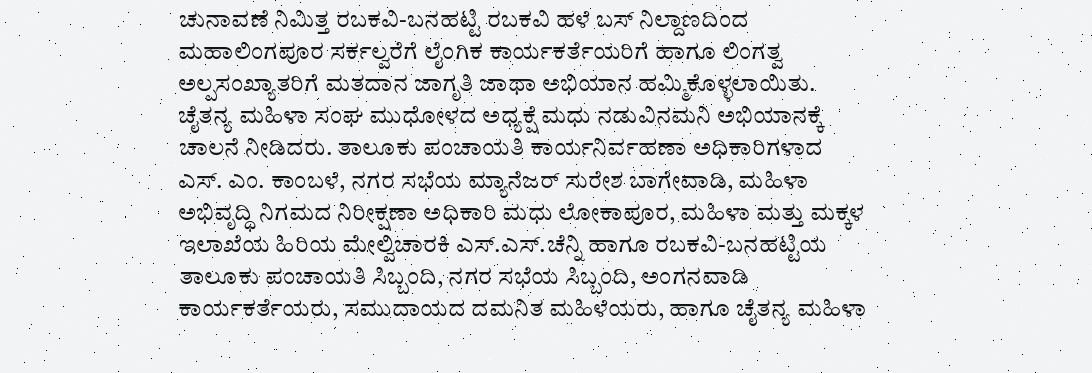ಚುನಾವಣೆ ನಿಮಿತ್ತ ರಬಕವಿ-ಬನಹಟ್ಟಿ ರಬಕವಿ ಹಳೆ ಬಸ್ ನಿಲ್ದಾಣದಿಂದ ಮಹಾಲಿಂಗಪೂರ ಸರ್ಕಲ್ವರೆಗೆ ಲೈಂಗಿಕ ಕಾರ್ಯಕರ್ತೆಯರಿಗೆ ಹಾಗೂ ಲಿಂಗತ್ವ ಅಲ್ಪಸಂಖ್ಯಾತರಿಗೆ ಮತದಾನ ಜಾಗೃತಿ ಜಾಥಾ ಅಭಿಯಾನ ಹಮ್ಮಿಕೊಳ್ಳಲಾಯಿತು.
ಚೈತನ್ಯ ಮಹಿಳಾ ಸಂಘ ಮುಧೋಳದ ಅಧ್ಯಕ್ಷೆ ಮಧು ನಡುವಿನಮನಿ ಅಭಿಯಾನಕ್ಕೆ ಚಾಲನೆ ನೀಡಿದರು. ತಾಲೂಕು ಪಂಚಾಯತಿ ಕಾರ್ಯನಿರ್ವಹಣಾ ಅಧಿಕಾರಿಗಳಾದ ಎಸ್. ಎಂ. ಕಾಂಬಳೆ, ನಗರ ಸಭೆಯ ಮ್ಯಾನೆಜರ್ ಸುರೇಶ ಬಾಗೇವಾಡಿ, ಮಹಿಳಾ ಅಭಿವೃದ್ಧಿ ನಿಗಮದ ನಿರೀಕ್ಷಣಾ ಅಧಿಕಾರಿ ಮಧು ಲೋಕಾಪೂರ, ಮಹಿಳಾ ಮತ್ತು ಮಕ್ಕಳ ಇಲಾಖೆಯ ಹಿರಿಯ ಮೇಲ್ವಿಚಾರಕಿ ಎಸ್.ಎಸ್.ಚೆನ್ನಿ ಹಾಗೂ ರಬಕವಿ-ಬನಹಟ್ಟಿಯ ತಾಲೂಕು ಪಂಚಾಯತಿ ಸಿಬ್ಬಂದಿ, ನಗರ ಸಭೆಯ ಸಿಬ್ಬಂದಿ, ಅಂಗನವಾಡಿ ಕಾರ್ಯಕರ್ತೆಯರು, ಸಮುದಾಯದ ದಮನಿತ ಮಹಿಳೆಯರು, ಹಾಗೂ ಚೈತನ್ಯ ಮಹಿಳಾ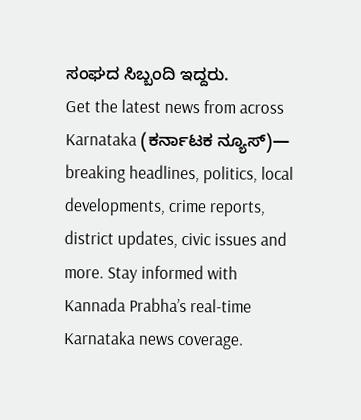ಸಂಘದ ಸಿಬ್ಬಂದಿ ಇದ್ದರು.
Get the latest news from across Karnataka (ಕರ್ನಾಟಕ ನ್ಯೂಸ್)— breaking headlines, politics, local developments, crime reports, district updates, civic issues and more. Stay informed with Kannada Prabha’s real‑time Karnataka news coverage.